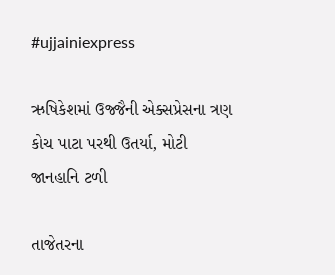#ujjainiexpress

ઋષિકેશમાં ઉજ્જૈની એક્સપ્રેસના ત્રણ કોચ પાટા પરથી ઉતર્યા, મોટી જાનહાનિ ટળી

તાજેતરના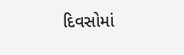દિવસોમાં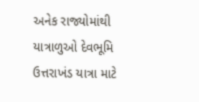અનેક રાજ્યોમાંથી યાત્રાળુઓ દેવભૂમિ ઉત્તરાખંડ યાત્રા માટે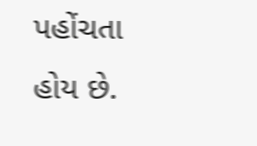પહોંચતા હોય છે.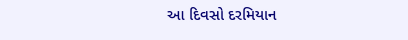આ દિવસો દરમિયાન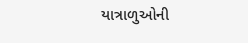યાત્રાળુઓની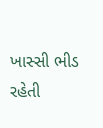ખાસ્સી ભીડ રહેતી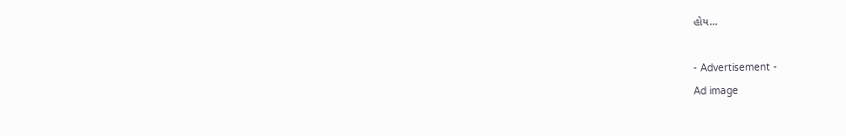હોય…

- Advertisement -
Ad image